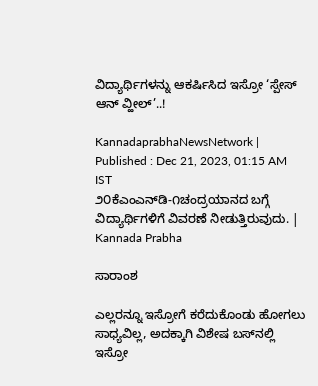ವಿದ್ಯಾರ್ಥಿಗಳನ್ನು ಆಕರ್ಷಿಸಿದ ಇಸ್ರೋ ‘ಸ್ಪೇಸ್ ಆನ್ ವ್ಹೀಲ್‌’..!

KannadaprabhaNewsNetwork |
Published : Dec 21, 2023, 01:15 AM IST
೨೦ಕೆಎಂಎನ್‌ಡಿ-೧ಚಂದ್ರಯಾನದ ಬಗ್ಗೆ ವಿದ್ಯಾರ್ಥಿಗಳಿಗೆ ವಿವರಣೆ ನೀಡುತ್ತಿರುವುದು. | Kannada Prabha

ಸಾರಾಂಶ

ಎಲ್ಲರನ್ನೂ ಇಸ್ರೋಗೆ ಕರೆದುಕೊಂಡು ಹೋಗಲು ಸಾಧ್ಯವಿಲ್ಲ, ಅದಕ್ಕಾಗಿ ವಿಶೇಷ ಬಸ್‌ನಲ್ಲಿ ಇಸ್ರೋ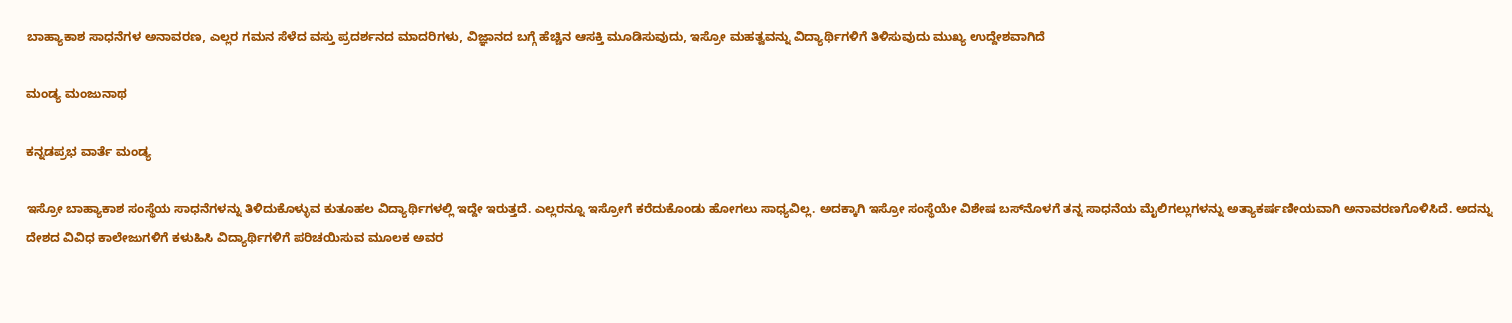ಬಾಹ್ಯಾಕಾಶ ಸಾಧನೆಗಳ ಅನಾವರಣ, ಎಲ್ಲರ ಗಮನ ಸೆಳೆದ ವಸ್ತು ಪ್ರದರ್ಶನದ ಮಾದರಿಗಳು, ವಿಜ್ಞಾನದ ಬಗ್ಗೆ ಹೆಚ್ಚಿನ ಆಸಕ್ತಿ ಮೂಡಿಸುವುದು, ಇಸ್ರೋ ಮಹತ್ವವನ್ನು ವಿದ್ಯಾರ್ಥಿಗಳಿಗೆ ತಿಳಿಸುವುದು ಮುಖ್ಯ ಉದ್ದೇಶವಾಗಿದೆ

ಮಂಡ್ಯ ಮಂಜುನಾಥ

ಕನ್ನಡಪ್ರಭ ವಾರ್ತೆ ಮಂಡ್ಯ

ಇಸ್ರೋ ಬಾಹ್ಯಾಕಾಶ ಸಂಸ್ಥೆಯ ಸಾಧನೆಗಳನ್ನು ತಿಳಿದುಕೊಳ್ಳುವ ಕುತೂಹಲ ವಿದ್ಯಾರ್ಥಿಗಳಲ್ಲಿ ಇದ್ದೇ ಇರುತ್ತದೆ. ಎಲ್ಲರನ್ನೂ ಇಸ್ರೋಗೆ ಕರೆದುಕೊಂಡು ಹೋಗಲು ಸಾಧ್ಯವಿಲ್ಲ. ಅದಕ್ಕಾಗಿ ಇಸ್ರೋ ಸಂಸ್ಥೆಯೇ ವಿಶೇಷ ಬಸ್‌ನೊಳಗೆ ತನ್ನ ಸಾಧನೆಯ ಮೈಲಿಗಲ್ಲುಗಳನ್ನು ಅತ್ಯಾಕರ್ಷಣೀಯವಾಗಿ ಅನಾವರಣಗೊಳಿಸಿದೆ. ಅದನ್ನು ದೇಶದ ವಿವಿಧ ಕಾಲೇಜುಗಳಿಗೆ ಕಳುಹಿಸಿ ವಿದ್ಯಾರ್ಥಿಗಳಿಗೆ ಪರಿಚಯಿಸುವ ಮೂಲಕ ಅವರ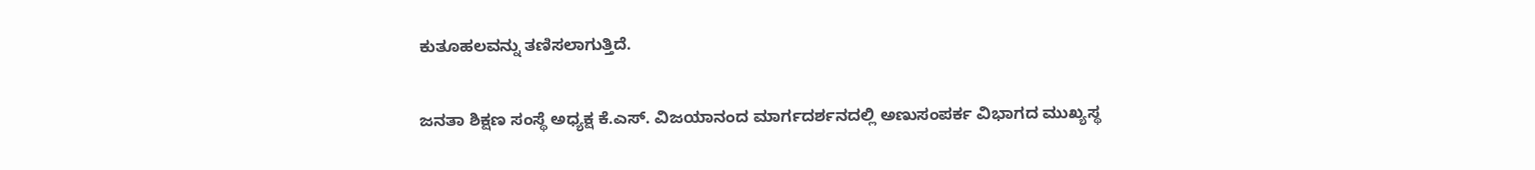ಕುತೂಹಲವನ್ನು ತಣಿಸಲಾಗುತ್ತಿದೆ.

ಜನತಾ ಶಿಕ್ಷಣ ಸಂಸ್ಥೆ ಅಧ್ಯಕ್ಷ ಕೆ.ಎಸ್. ವಿಜಯಾನಂದ ಮಾರ್ಗದರ್ಶನದಲ್ಲಿ ಅಣುಸಂಪರ್ಕ ವಿಭಾಗದ ಮುಖ್ಯಸ್ಥ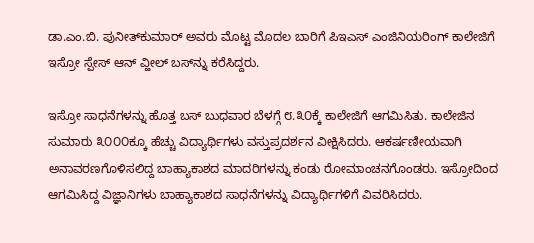ಡಾ.ಎಂ.ಬಿ. ಪುನೀತ್‌ಕುಮಾರ್ ಅವರು ಮೊಟ್ಟ ಮೊದಲ ಬಾರಿಗೆ ಪಿಇಎಸ್ ಎಂಜಿನಿಯರಿಂಗ್ ಕಾಲೇಜಿಗೆ ಇಸ್ರೋ ಸ್ಪೇಸ್ ಆನ್ ವ್ಹೀಲ್ ಬಸ್‌ನ್ನು ಕರೆಸಿದ್ದರು.

ಇಸ್ರೋ ಸಾಧನೆಗಳನ್ನು ಹೊತ್ತ ಬಸ್ ಬುಧವಾರ ಬೆಳಗ್ಗೆ ೮.೩೦ಕ್ಕೆ ಕಾಲೇಜಿಗೆ ಆಗಮಿಸಿತು. ಕಾಲೇಜಿನ ಸುಮಾರು ೩೦೦೦ಕ್ಕೂ ಹೆಚ್ಚು ವಿದ್ಯಾರ್ಥಿಗಳು ವಸ್ತುಪ್ರದರ್ಶನ ವೀಕ್ಷಿಸಿದರು. ಆಕರ್ಷಣೀಯವಾಗಿ ಅನಾವರಣಗೊಳಿಸಲಿದ್ದ ಬಾಹ್ಯಾಕಾಶದ ಮಾದರಿಗಳನ್ನು ಕಂಡು ರೋಮಾಂಚನಗೊಂಡರು. ಇಸ್ರೋದಿಂದ ಆಗಮಿಸಿದ್ದ ವಿಜ್ಞಾನಿಗಳು ಬಾಹ್ಯಾಕಾಶದ ಸಾಧನೆಗಳನ್ನು ವಿದ್ಯಾರ್ಥಿಗಳಿಗೆ ವಿವರಿಸಿದರು.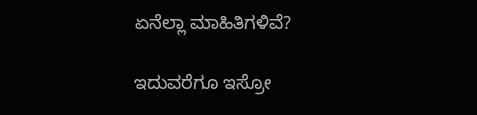ಏನೆಲ್ಲಾ ಮಾಹಿತಿಗಳಿವೆ?

ಇದುವರೆಗೂ ಇಸ್ರೋ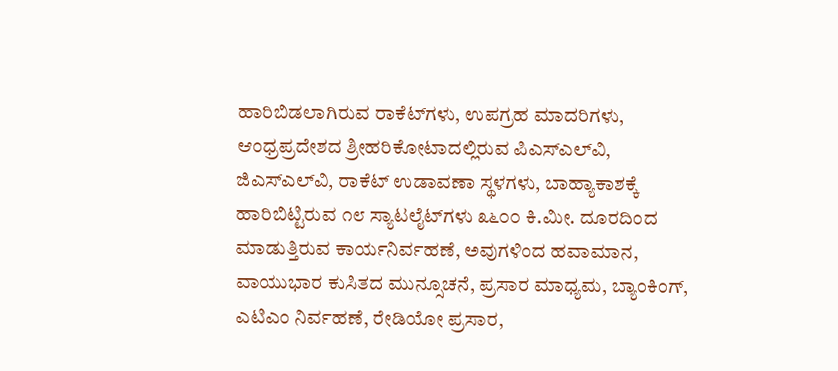ಹಾರಿಬಿಡಲಾಗಿರುವ ರಾಕೆಟ್‌ಗಳು, ಉಪಗ್ರಹ ಮಾದರಿಗಳು, ಆಂಧ್ರಪ್ರದೇಶದ ಶ್ರೀಹರಿಕೋಟಾದಲ್ಲಿರುವ ಪಿಎಸ್‌ಎಲ್‌ವಿ, ಜಿಎಸ್‌ಎಲ್‌ವಿ, ರಾಕೆಟ್ ಉಡಾವಣಾ ಸ್ಥಳಗಳು, ಬಾಹ್ಯಾಕಾಶಕ್ಕೆ ಹಾರಿಬಿಟ್ಟಿರುವ ೧೮ ಸ್ಯಾಟಲೈಟ್‌ಗಳು ೩೬೦೦ ಕಿ.ಮೀ. ದೂರದಿಂದ ಮಾಡುತ್ತಿರುವ ಕಾರ್ಯನಿರ್ವಹಣೆ, ಅವುಗಳಿಂದ ಹವಾಮಾನ, ವಾಯುಭಾರ ಕುಸಿತದ ಮುನ್ಸೂಚನೆ, ಪ್ರಸಾರ ಮಾಧ್ಯಮ, ಬ್ಯಾಂಕಿಂಗ್, ಎಟಿಎಂ ನಿರ್ವಹಣೆ, ರೇಡಿಯೋ ಪ್ರಸಾರ,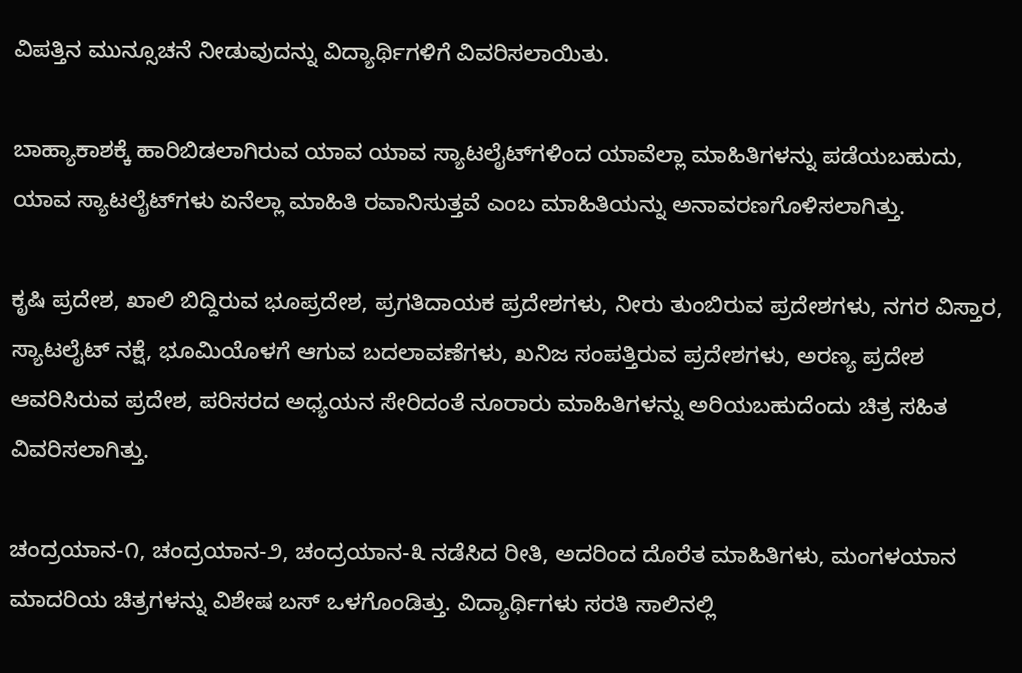ವಿಪತ್ತಿನ ಮುನ್ಸೂಚನೆ ನೀಡುವುದನ್ನು ವಿದ್ಯಾರ್ಥಿಗಳಿಗೆ ವಿವರಿಸಲಾಯಿತು.

ಬಾಹ್ಯಾಕಾಶಕ್ಕೆ ಹಾರಿಬಿಡಲಾಗಿರುವ ಯಾವ ಯಾವ ಸ್ಯಾಟಲೈಟ್‌ಗಳಿಂದ ಯಾವೆಲ್ಲಾ ಮಾಹಿತಿಗಳನ್ನು ಪಡೆಯಬಹುದು, ಯಾವ ಸ್ಯಾಟಲೈಟ್‌ಗಳು ಏನೆಲ್ಲಾ ಮಾಹಿತಿ ರವಾನಿಸುತ್ತವೆ ಎಂಬ ಮಾಹಿತಿಯನ್ನು ಅನಾವರಣಗೊಳಿಸಲಾಗಿತ್ತು.

ಕೃಷಿ ಪ್ರದೇಶ, ಖಾಲಿ ಬಿದ್ದಿರುವ ಭೂಪ್ರದೇಶ, ಪ್ರಗತಿದಾಯಕ ಪ್ರದೇಶಗಳು, ನೀರು ತುಂಬಿರುವ ಪ್ರದೇಶಗಳು, ನಗರ ವಿಸ್ತಾರ, ಸ್ಯಾಟಲೈಟ್ ನಕ್ಷೆ, ಭೂಮಿಯೊಳಗೆ ಆಗುವ ಬದಲಾವಣೆಗಳು, ಖನಿಜ ಸಂಪತ್ತಿರುವ ಪ್ರದೇಶಗಳು, ಅರಣ್ಯ ಪ್ರದೇಶ ಆವರಿಸಿರುವ ಪ್ರದೇಶ, ಪರಿಸರದ ಅಧ್ಯಯನ ಸೇರಿದಂತೆ ನೂರಾರು ಮಾಹಿತಿಗಳನ್ನು ಅರಿಯಬಹುದೆಂದು ಚಿತ್ರ ಸಹಿತ ವಿವರಿಸಲಾಗಿತ್ತು.

ಚಂದ್ರಯಾನ-೧, ಚಂದ್ರಯಾನ-೨, ಚಂದ್ರಯಾನ-೩ ನಡೆಸಿದ ರೀತಿ, ಅದರಿಂದ ದೊರೆತ ಮಾಹಿತಿಗಳು, ಮಂಗಳಯಾನ ಮಾದರಿಯ ಚಿತ್ರಗಳನ್ನು ವಿಶೇಷ ಬಸ್ ಒಳಗೊಂಡಿತ್ತು. ವಿದ್ಯಾರ್ಥಿಗಳು ಸರತಿ ಸಾಲಿನಲ್ಲಿ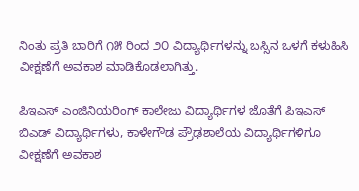ನಿಂತು ಪ್ರತಿ ಬಾರಿಗೆ ೧೫ ರಿಂದ ೨೦ ವಿದ್ಯಾರ್ಥಿಗಳನ್ನು ಬಸ್ಸಿನ ಒಳಗೆ ಕಳುಹಿಸಿ ವೀಕ್ಷಣೆಗೆ ಅವಕಾಶ ಮಾಡಿಕೊಡಲಾಗಿತ್ತು.

ಪಿಇಎಸ್ ಎಂಜಿನಿಯರಿಂಗ್ ಕಾಲೇಜು ವಿದ್ಯಾರ್ಥಿಗಳ ಜೊತೆಗೆ ಪಿಇಎಸ್ ಬಿಎಡ್ ವಿದ್ಯಾರ್ಥಿಗಳು, ಕಾಳೇಗೌಡ ಪ್ರೌಢಶಾಲೆಯ ವಿದ್ಯಾರ್ಥಿಗಳಿಗೂ ವೀಕ್ಷಣೆಗೆ ಅವಕಾಶ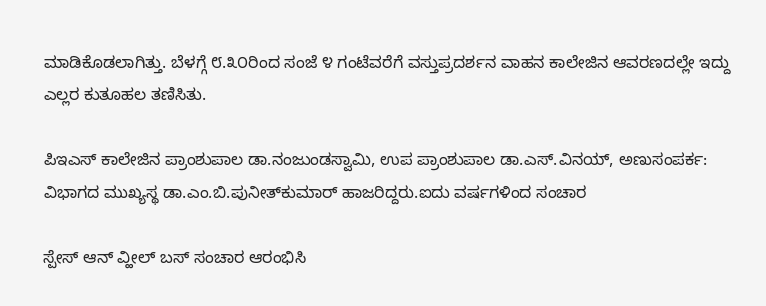ಮಾಡಿಕೊಡಲಾಗಿತ್ತು. ಬೆಳಗ್ಗೆ ೮.೩೦ರಿಂದ ಸಂಜೆ ೪ ಗಂಟೆವರೆಗೆ ವಸ್ತುಪ್ರದರ್ಶನ ವಾಹನ ಕಾಲೇಜಿನ ಆವರಣದಲ್ಲೇ ಇದ್ದು ಎಲ್ಲರ ಕುತೂಹಲ ತಣಿಸಿತು.

ಪಿಇಎಸ್ ಕಾಲೇಜಿನ ಪ್ರಾಂಶುಪಾಲ ಡಾ.ನಂಜುಂಡಸ್ವಾಮಿ, ಉಪ ಪ್ರಾಂಶುಪಾಲ ಡಾ.ಎಸ್.ವಿನಯ್, ಅಣುಸಂಪರ್ಕ: ವಿಭಾಗದ ಮುಖ್ಯಸ್ಥ ಡಾ.ಎಂ.ಬಿ.ಪುನೀತ್‌ಕುಮಾರ್ ಹಾಜರಿದ್ದರು.ಐದು ವರ್ಷಗಳಿಂದ ಸಂಚಾರ

ಸ್ಪೇಸ್ ಆನ್ ವ್ಹೀಲ್ ಬಸ್ ಸಂಚಾರ ಆರಂಭಿಸಿ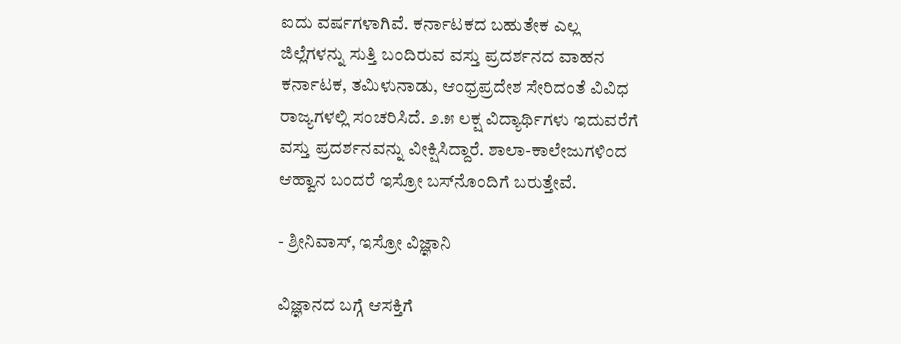ಐದು ವರ್ಷಗಳಾಗಿವೆ. ಕರ್ನಾಟಕದ ಬಹುತೇಕ ಎಲ್ಲ ಜಿಲ್ಲೆಗಳನ್ನು ಸುತ್ತಿ ಬಂದಿರುವ ವಸ್ತು ಪ್ರದರ್ಶನದ ವಾಹನ ಕರ್ನಾಟಕ, ತಮಿಳುನಾಡು, ಆಂಧ್ರಪ್ರದೇಶ ಸೇರಿದಂತೆ ವಿವಿಧ ರಾಜ್ಯಗಳಲ್ಲಿ ಸಂಚರಿಸಿದೆ. ೨.೫ ಲಕ್ಷ ವಿದ್ಯಾರ್ಥಿಗಳು ಇದುವರೆಗೆ ವಸ್ತು ಪ್ರದರ್ಶನವನ್ನು ವೀಕ್ಷಿಸಿದ್ದಾರೆ. ಶಾಲಾ-ಕಾಲೇಜುಗಳಿಂದ ಆಹ್ವಾನ ಬಂದರೆ ಇಸ್ರೋ ಬಸ್‌ನೊಂದಿಗೆ ಬರುತ್ತೇವೆ.

- ಶ್ರೀನಿವಾಸ್, ಇಸ್ರೋ ವಿಜ್ಞಾನಿ

ವಿಜ್ಞಾನದ ಬಗ್ಗೆ ಆಸಕ್ತಿಗೆ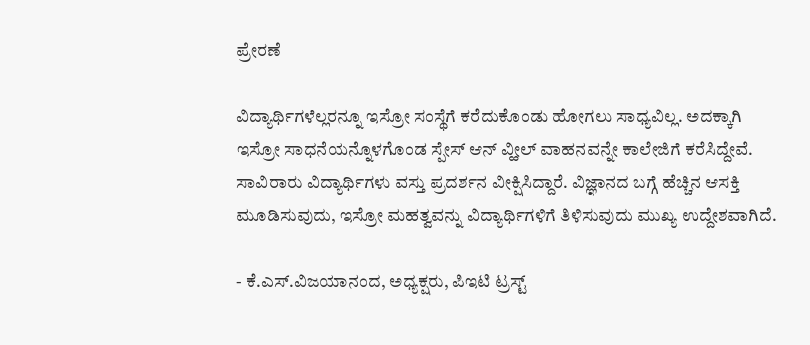ಪ್ರೇರಣೆ

ವಿದ್ಯಾರ್ಥಿಗಳೆಲ್ಲರನ್ನೂ ಇಸ್ರೋ ಸಂಸ್ಥೆಗೆ ಕರೆದುಕೊಂಡು ಹೋಗಲು ಸಾಧ್ಯವಿಲ್ಲ. ಅದಕ್ಕಾಗಿ ಇಸ್ರೋ ಸಾಧನೆಯನ್ನೊಳಗೊಂಡ ಸ್ಪೇಸ್ ಆನ್ ವ್ಹೀಲ್ ವಾಹನವನ್ನೇ ಕಾಲೇಜಿಗೆ ಕರೆಸಿದ್ದೇವೆ. ಸಾವಿರಾರು ವಿದ್ಯಾರ್ಥಿಗಳು ವಸ್ತು ಪ್ರದರ್ಶನ ವೀಕ್ಷಿಸಿದ್ದಾರೆ. ವಿಜ್ಞಾನದ ಬಗ್ಗೆ ಹೆಚ್ಚಿನ ಆಸಕ್ತಿ ಮೂಡಿಸುವುದು, ಇಸ್ರೋ ಮಹತ್ವವನ್ನು ವಿದ್ಯಾರ್ಥಿಗಳಿಗೆ ತಿಳಿಸುವುದು ಮುಖ್ಯ ಉದ್ದೇಶವಾಗಿದೆ.

- ಕೆ.ಎಸ್.ವಿಜಯಾನಂದ, ಅಧ್ಯಕ್ಷರು, ಪಿಇಟಿ ಟ್ರಸ್ಟ್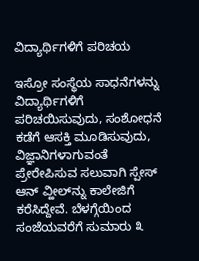ವಿದ್ಯಾರ್ಥಿಗಳಿಗೆ ಪರಿಚಯ

ಇಸ್ರೋ ಸಂಸ್ಥೆಯ ಸಾಧನೆಗಳನ್ನು ವಿದ್ಯಾರ್ಥಿಗಳಿಗೆ ಪರಿಚಯಿಸುವುದು, ಸಂಶೋಧನೆ ಕಡೆಗೆ ಆಸಕ್ತಿ ಮೂಡಿಸುವುದು, ವಿಜ್ಞಾನಿಗಳಾಗುವಂತೆ ಪ್ರೇರೇಪಿಸುವ ಸಲುವಾಗಿ ಸ್ಪೇಸ್ ಆನ್ ವ್ಹೀಲ್‌ನ್ನು ಕಾಲೇಜಿಗೆ ಕರೆಸಿದ್ದೇವೆ. ಬೆಳಗ್ಗೆಯಿಂದ ಸಂಜೆಯವರೆಗೆ ಸುಮಾರು ೩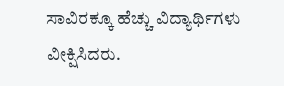ಸಾವಿರಕ್ಕೂ ಹೆಚ್ಚು ವಿದ್ಯಾರ್ಥಿಗಳು ವೀಕ್ಷಿಸಿದರು.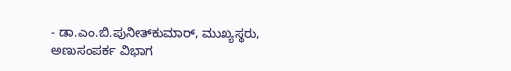- ಡಾ.ಎಂ.ಬಿ.ಪುನೀತ್‌ಕುಮಾರ್, ಮುಖ್ಯಸ್ಥರು, ಅಣುಸಂಪರ್ಕ ವಿಭಾಗ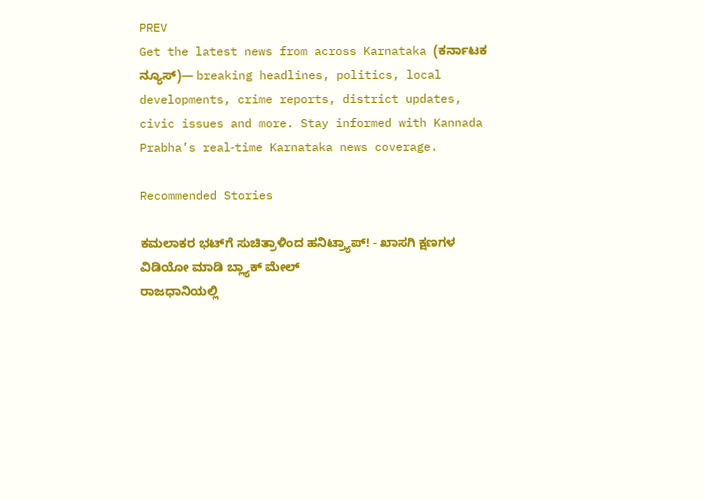PREV
Get the latest news from across Karnataka (ಕರ್ನಾಟಕ ನ್ಯೂಸ್)— breaking headlines, politics, local developments, crime reports, district updates, civic issues and more. Stay informed with Kannada Prabha’s real‑time Karnataka news coverage.

Recommended Stories

ಕಮಲಾಕರ ಭಟ್‌ಗೆ ಸುಚಿತ್ರಾಳಿಂದ ಹನಿಟ್ರ್ಯಾಪ್‌! - ಖಾಸಗಿ ಕ್ಷಣಗಳ ವಿಡಿಯೋ ಮಾಡಿ ಬ್ಲ್ಯಾಕ್‌ ಮೇಲ್‌
ರಾಜಧಾನಿಯಲ್ಲಿ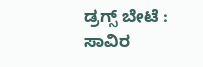ಡ್ರಗ್ಸ್ ಬೇಟೆ : ಸಾವಿರ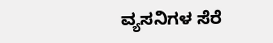ವ್ಯಸನಿಗಳ ಸೆರೆ